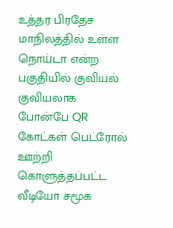உத்தர பிரதேச மாநிலத்தில் உள்ள நொய்டா என்ற பகுதியில் குவியல் குவியலாக போன்பே QR கோட்கள் பெட்ரோல் ஊற்றி கொளுத்தப்பட்ட வீடியோ சமூக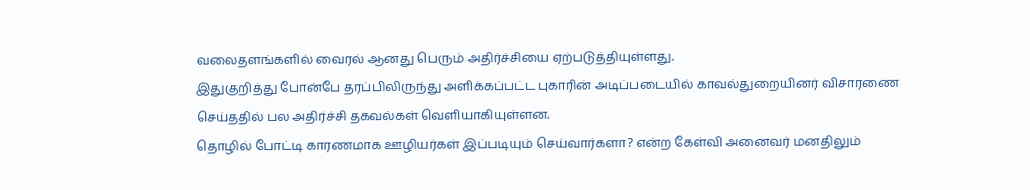வலைதளங்களில் வைரல் ஆனது பெரும் அதிர்ச்சியை ஏற்படுத்தியுள்ளது.
இதுகுறித்து போன்பே தரப்பிலிருந்து அளிக்கப்பட்ட புகாரின் அடிப்படையில் காவல்துறையினர் விசாரணை செய்ததில் பல அதிர்ச்சி தகவல்கள் வெளியாகியுள்ளன.
தொழில் போட்டி காரணமாக ஊழியர்கள் இப்படியும் செய்வார்களா? என்ற கேள்வி அனைவர் மனதிலும்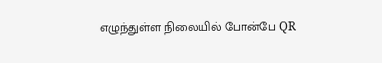எழுந்துள்ள நிலையில் போன்பே QR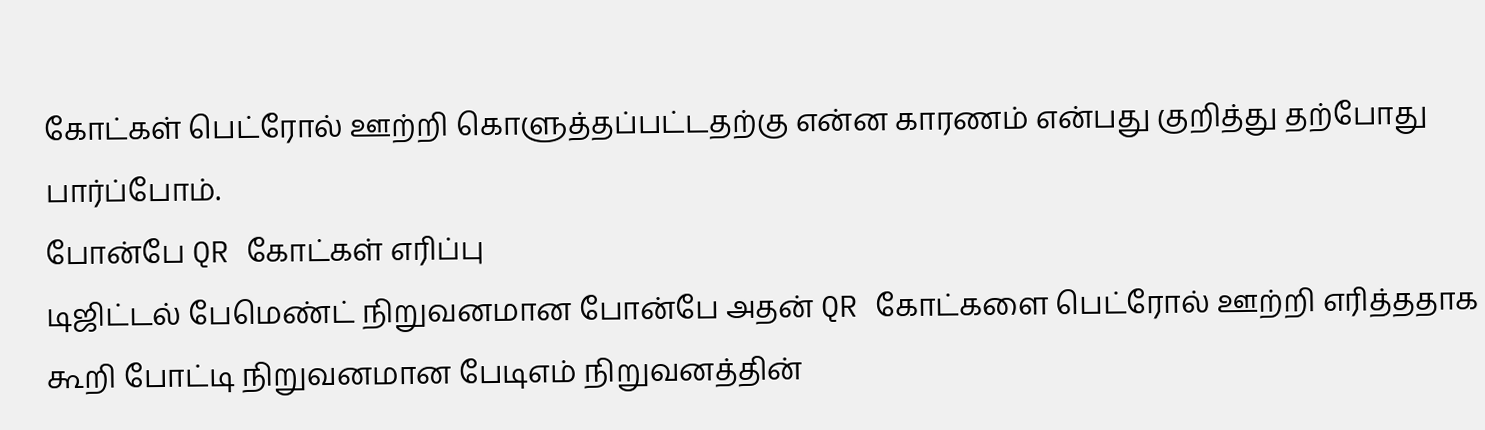கோட்கள் பெட்ரோல் ஊற்றி கொளுத்தப்பட்டதற்கு என்ன காரணம் என்பது குறித்து தற்போது பார்ப்போம்.
போன்பே QR கோட்கள் எரிப்பு
டிஜிட்டல் பேமெண்ட் நிறுவனமான போன்பே அதன் QR கோட்களை பெட்ரோல் ஊற்றி எரித்ததாக கூறி போட்டி நிறுவனமான பேடிஎம் நிறுவனத்தின்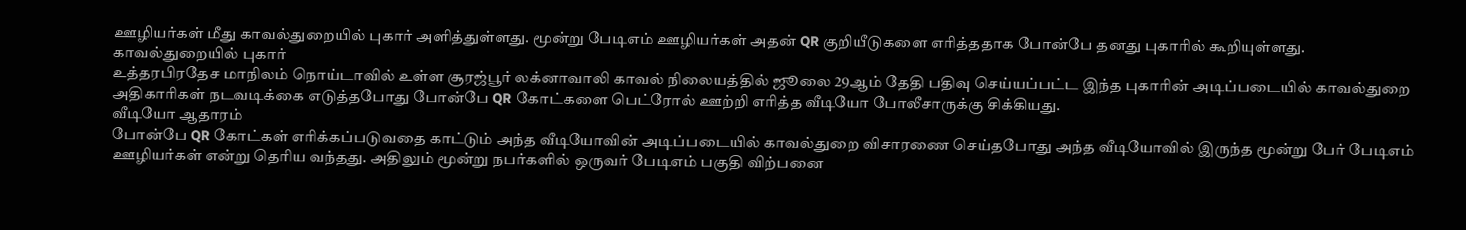ஊழியர்கள் மீது காவல்துறையில் புகார் அளித்துள்ளது. மூன்று பேடிஎம் ஊழியர்கள் அதன் QR குறியீடுகளை எரித்ததாக போன்பே தனது புகாரில் கூறியுள்ளது.
காவல்துறையில் புகார்
உத்தரபிரதேச மாநிலம் நொய்டாவில் உள்ள சூரஜ்பூர் லக்னாவாலி காவல் நிலையத்தில் ஜூலை 29ஆம் தேதி பதிவு செய்யப்பட்ட இந்த புகாரின் அடிப்படையில் காவல்துறை அதிகாரிகள் நடவடிக்கை எடுத்தபோது போன்பே QR கோட்களை பெட்ரோல் ஊற்றி எரித்த வீடியோ போலீசாருக்கு சிக்கியது.
வீடியோ ஆதாரம்
போன்பே QR கோட்கள் எரிக்கப்படுவதை காட்டும் அந்த வீடியோவின் அடிப்படையில் காவல்துறை விசாரணை செய்தபோது அந்த வீடியோவில் இருந்த மூன்று பேர் பேடிஎம் ஊழியர்கள் என்று தெரிய வந்தது. அதிலும் மூன்று நபர்களில் ஒருவர் பேடிஎம் பகுதி விற்பனை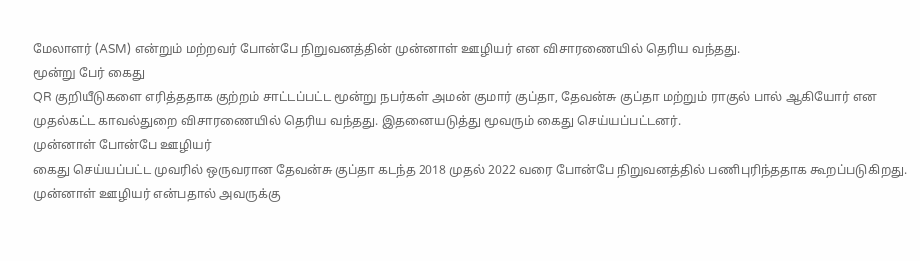மேலாளர் (ASM) என்றும் மற்றவர் போன்பே நிறுவனத்தின் முன்னாள் ஊழியர் என விசாரணையில் தெரிய வந்தது.
மூன்று பேர் கைது
QR குறியீடுகளை எரித்ததாக குற்றம் சாட்டப்பட்ட மூன்று நபர்கள் அமன் குமார் குப்தா, தேவன்சு குப்தா மற்றும் ராகுல் பால் ஆகியோர் என முதல்கட்ட காவல்துறை விசாரணையில் தெரிய வந்தது. இதனையடுத்து மூவரும் கைது செய்யப்பட்டனர்.
முன்னாள் போன்பே ஊழியர்
கைது செய்யப்பட்ட முவரில் ஒருவரான தேவன்சு குப்தா கடந்த 2018 முதல் 2022 வரை போன்பே நிறுவனத்தில் பணிபுரிந்ததாக கூறப்படுகிறது. முன்னாள் ஊழியர் என்பதால் அவருக்கு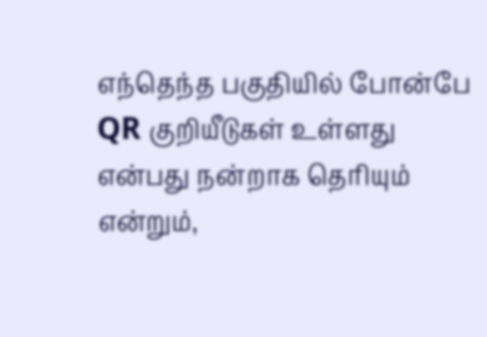எந்தெந்த பகுதியில் போன்பே QR குறியீடுகள் உள்ளது என்பது நன்றாக தெரியும் என்றும்,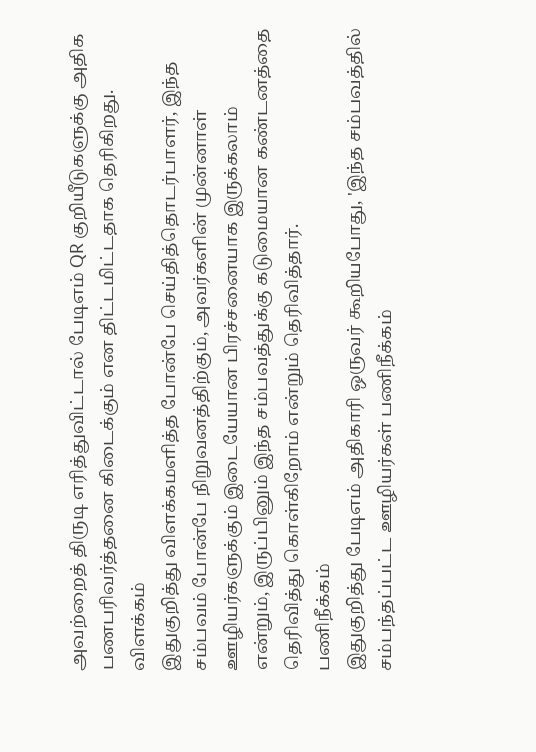அவற்றைத் திருடி எரித்துவிட்டால் பேடிஎம் QR குறியீடுகளுக்கு அதிக பணபரிவர்த்தனை கிடைக்கும் என திட்டமிட்டதாக தெரிகிறது.
விளக்கம்
இதுகுறித்து விளக்கமளித்த போன்பே செய்தித்தொடர்பாளர், இந்த சம்பவம் போன்பே நிறுவனத்திற்கும், அவர்களின் முன்னாள் ஊழியர்களுக்கும் இடையேயான பிரச்சனையாக இருக்கலாம் என்றும், இருப்பினும் இந்த சம்பவத்துக்கு கடுமையான கண்டனத்தை தெரிவித்து கொள்கிறோம் என்றும் தெரிவித்தார்.
பணிநீக்கம்
இதுகுறித்து பேடிஎம் அதிகாரி ஒருவர் கூறியபோது, 'இந்த சம்பவத்தில் சம்பந்தப்பட்ட ஊழியர்கள் பணிநீக்கம்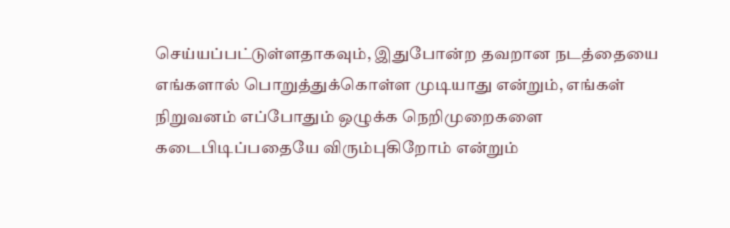செய்யப்பட்டுள்ளதாகவும், இதுபோன்ற தவறான நடத்தையை எங்களால் பொறுத்துக்கொள்ள முடியாது என்றும், எங்கள் நிறுவனம் எப்போதும் ஒழுக்க நெறிமுறைகளை கடைபிடிப்பதையே விரும்புகிறோம் என்றும்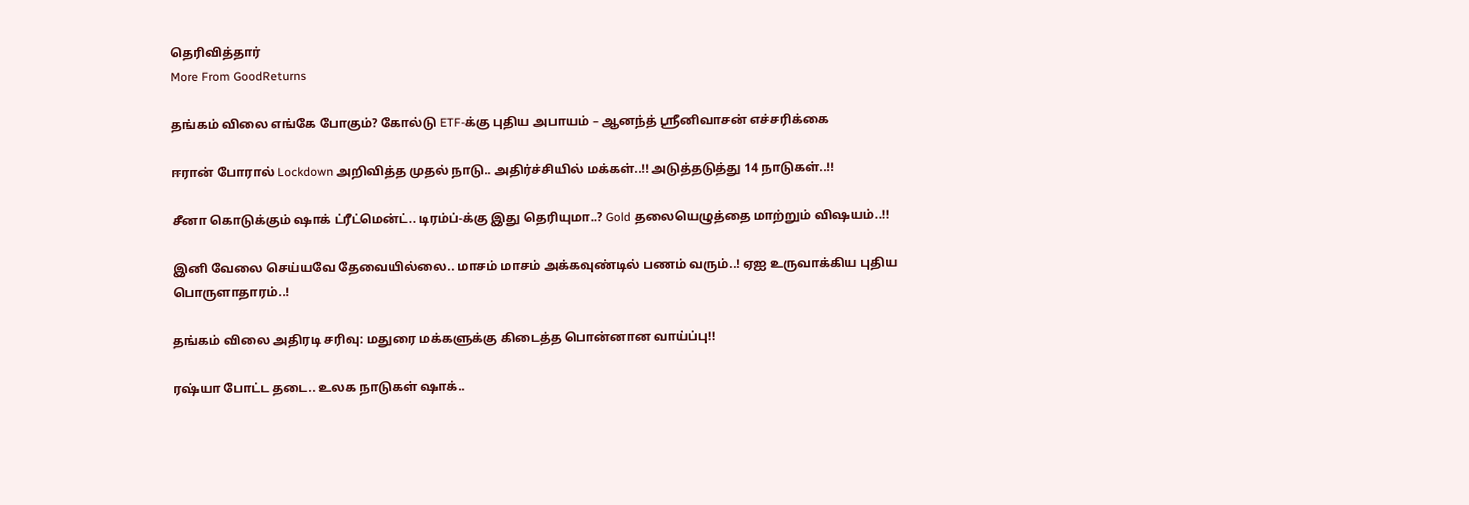தெரிவித்தார்
More From GoodReturns

தங்கம் விலை எங்கே போகும்? கோல்டு ETF-க்கு புதிய அபாயம் – ஆனந்த் ஸ்ரீனிவாசன் எச்சரிக்கை

ஈரான் போரால் Lockdown அறிவித்த முதல் நாடு.. அதிர்ச்சியில் மக்கள்..!! அடுத்தடுத்து 14 நாடுகள்..!!

சீனா கொடுக்கும் ஷாக் ட்ரீட்மென்ட்.. டிரம்ப்-க்கு இது தெரியுமா..? Gold தலையெழுத்தை மாற்றும் விஷயம்..!!

இனி வேலை செய்யவே தேவையில்லை.. மாசம் மாசம் அக்கவுண்டில் பணம் வரும்..! ஏஐ உருவாக்கிய புதிய பொருளாதாரம்..!

தங்கம் விலை அதிரடி சரிவு: மதுரை மக்களுக்கு கிடைத்த பொன்னான வாய்ப்பு!!

ரஷ்யா போட்ட தடை.. உலக நாடுகள் ஷாக்..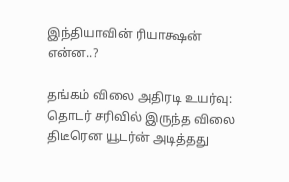இந்தியாவின் ரியாக்ஷன் என்ன..?

தங்கம் விலை அதிரடி உயர்வு: தொடர் சரிவில் இருந்த விலை திடீரென யூடர்ன் அடித்தது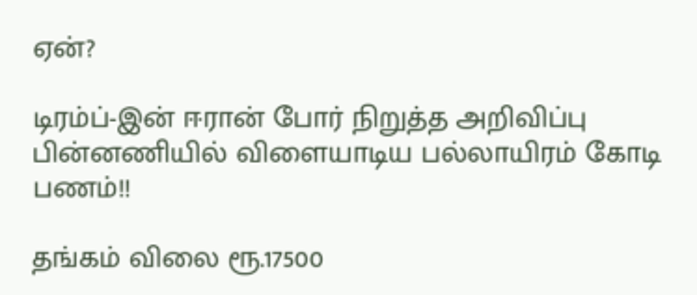ஏன்?

டிரம்ப்-இன் ஈரான் போர் நிறுத்த அறிவிப்பு பின்னணியில் விளையாடிய பல்லாயிரம் கோடி பணம்!!

தங்கம் விலை ரூ.17500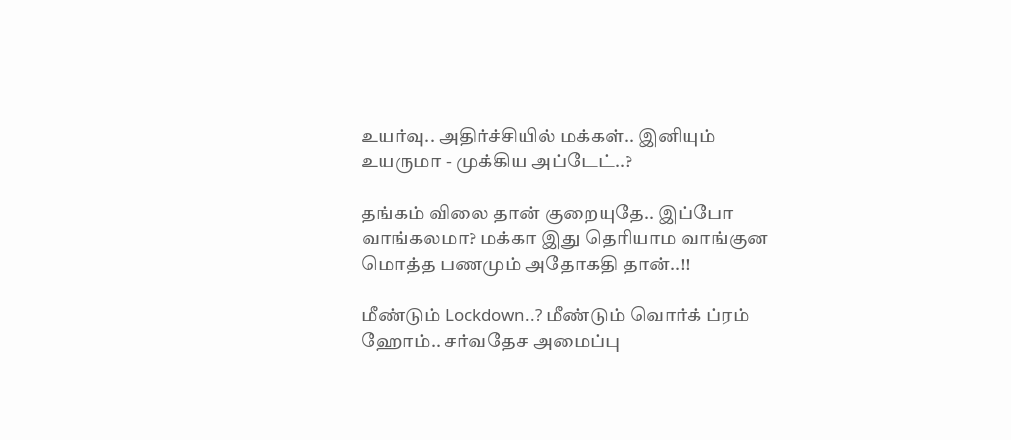உயர்வு.. அதிர்ச்சியில் மக்கள்.. இனியும் உயருமா - முக்கிய அப்டேட்..?

தங்கம் விலை தான் குறையுதே.. இப்போ வாங்கலமா? மக்கா இது தெரியாம வாங்குன மொத்த பணமும் அதோகதி தான்..!!

மீண்டும் Lockdown..? மீண்டும் வொர்க் ப்ரம் ஹோம்.. சர்வதேச அமைப்பு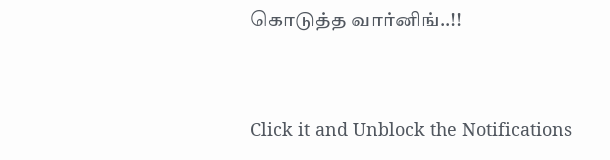கொடுத்த வார்னிங்..!!



Click it and Unblock the Notifications